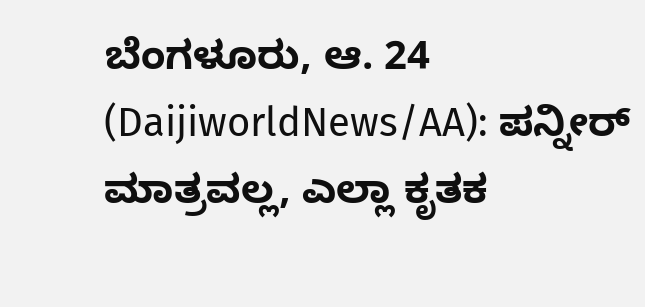ಬೆಂಗಳೂರು, ಆ. 24 (DaijiworldNews/AA): ಪನ್ನೀರ್ ಮಾತ್ರವಲ್ಲ, ಎಲ್ಲಾ ಕೃತಕ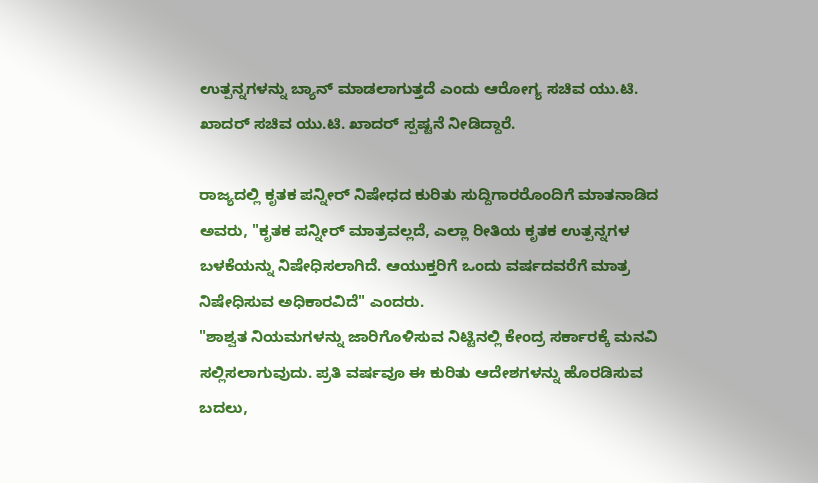ಉತ್ಪನ್ನಗಳನ್ನು ಬ್ಯಾನ್ ಮಾಡಲಾಗುತ್ತದೆ ಎಂದು ಆರೋಗ್ಯ ಸಚಿವ ಯು.ಟಿ. ಖಾದರ್ ಸಚಿವ ಯು.ಟಿ. ಖಾದರ್ ಸ್ಪಷ್ಟನೆ ನೀಡಿದ್ದಾರೆ.

ರಾಜ್ಯದಲ್ಲಿ ಕೃತಕ ಪನ್ನೀರ್ ನಿಷೇಧದ ಕುರಿತು ಸುದ್ದಿಗಾರರೊಂದಿಗೆ ಮಾತನಾಡಿದ ಅವರು, "ಕೃತಕ ಪನ್ನೀರ್ ಮಾತ್ರವಲ್ಲದೆ, ಎಲ್ಲಾ ರೀತಿಯ ಕೃತಕ ಉತ್ಪನ್ನಗಳ ಬಳಕೆಯನ್ನು ನಿಷೇಧಿಸಲಾಗಿದೆ. ಆಯುಕ್ತರಿಗೆ ಒಂದು ವರ್ಷದವರೆಗೆ ಮಾತ್ರ ನಿಷೇಧಿಸುವ ಅಧಿಕಾರವಿದೆ" ಎಂದರು.
"ಶಾಶ್ವತ ನಿಯಮಗಳನ್ನು ಜಾರಿಗೊಳಿಸುವ ನಿಟ್ಟಿನಲ್ಲಿ ಕೇಂದ್ರ ಸರ್ಕಾರಕ್ಕೆ ಮನವಿ ಸಲ್ಲಿಸಲಾಗುವುದು. ಪ್ರತಿ ವರ್ಷವೂ ಈ ಕುರಿತು ಆದೇಶಗಳನ್ನು ಹೊರಡಿಸುವ ಬದಲು,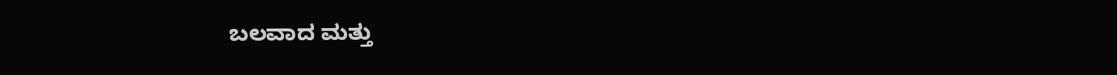ಬಲವಾದ ಮತ್ತು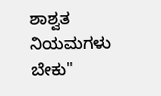ಶಾಶ್ವತ ನಿಯಮಗಳು ಬೇಕು"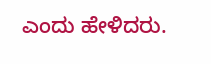ಎಂದು ಹೇಳಿದರು.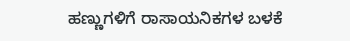ಹಣ್ಣುಗಳಿಗೆ ರಾಸಾಯನಿಕಗಳ ಬಳಕೆ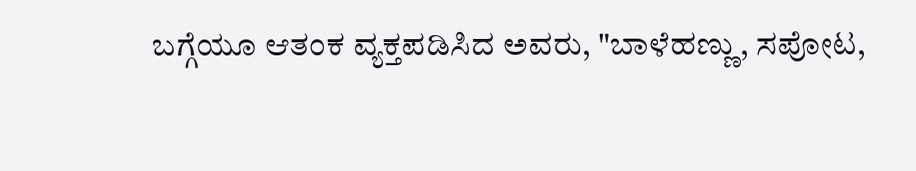ಬಗ್ಗೆಯೂ ಆತಂಕ ವ್ಯಕ್ತಪಡಿಸಿದ ಅವರು, "ಬಾಳೆಹಣ್ಣು, ಸಪೋಟ,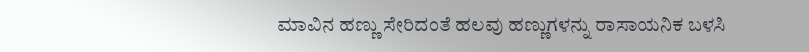ಮಾವಿನ ಹಣ್ಣು ಸೇರಿದಂತೆ ಹಲವು ಹಣ್ಣುಗಳನ್ನು ರಾಸಾಯನಿಕ ಬಳಸಿ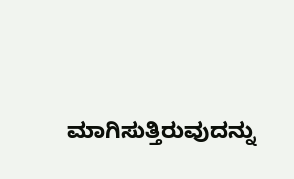ಮಾಗಿಸುತ್ತಿರುವುದನ್ನು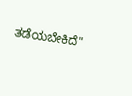ತಡೆಯಬೇಕಿದೆ"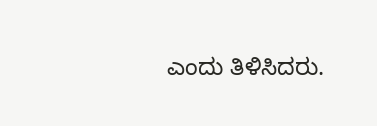ಎಂದು ತಿಳಿಸಿದರು.